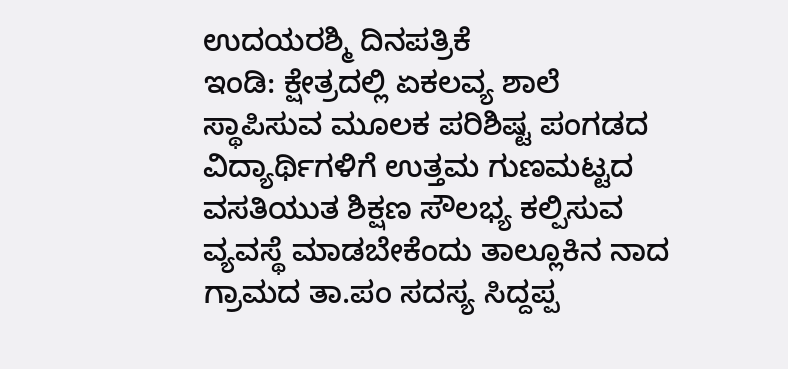ಉದಯರಶ್ಮಿ ದಿನಪತ್ರಿಕೆ
ಇಂಡಿ: ಕ್ಷೇತ್ರದಲ್ಲಿ ಏಕಲವ್ಯ ಶಾಲೆ ಸ್ಥಾಪಿಸುವ ಮೂಲಕ ಪರಿಶಿಷ್ಟ ಪಂಗಡದ ವಿದ್ಯಾರ್ಥಿಗಳಿಗೆ ಉತ್ತಮ ಗುಣಮಟ್ಟದ ವಸತಿಯುತ ಶಿಕ್ಷಣ ಸೌಲಭ್ಯ ಕಲ್ಪಿಸುವ ವ್ಯವಸ್ಥೆ ಮಾಡಬೇಕೆಂದು ತಾಲ್ಲೂಕಿನ ನಾದ ಗ್ರಾಮದ ತಾ.ಪಂ ಸದಸ್ಯ ಸಿದ್ದಪ್ಪ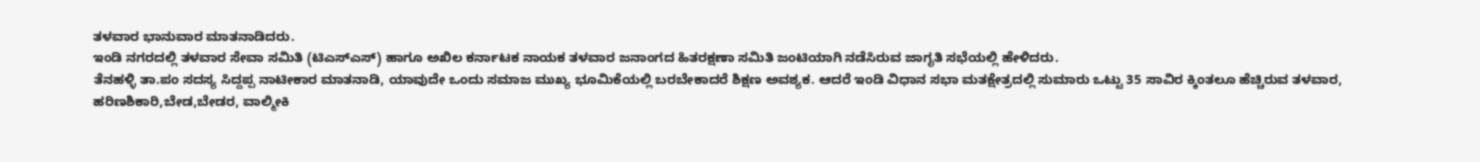ತಳವಾರ ಭಾನುವಾರ ಮಾತನಾಡಿದರು.
ಇಂಡಿ ನಗರದಲ್ಲಿ ತಳವಾರ ಸೇವಾ ಸಮಿತಿ (ಟಿಎಸ್ಎಸ್) ಹಾಗೂ ಅಖಿಲ ಕರ್ನಾಟಕ ನಾಯಕ ತಳವಾರ ಜನಾಂಗದ ಹಿತರಕ್ಷಣಾ ಸಮಿತಿ ಜಂಟಿಯಾಗಿ ನಡೆಸಿರುವ ಜಾಗೃತಿ ಸಭೆಯಲ್ಲಿ ಹೇಳಿದರು.
ತೆನಹಳ್ಳಿ ತಾ.ಪಂ ಸದಸ್ಯ ಸಿದ್ದಪ್ಪ ನಾಟೀಕಾರ ಮಾತನಾಡಿ, ಯಾವುದೇ ಒಂದು ಸಮಾಜ ಮುಖ್ಯ ಭೂಮಿಕೆಯಲ್ಲಿ ಬರಬೇಕಾದರೆ ಶಿಕ್ಷಣ ಅವಶ್ಯಕ. ಆದರೆ ಇಂಡಿ ವಿಧಾನ ಸಭಾ ಮತಕ್ಷೇತ್ರದಲ್ಲಿ ಸುಮಾರು ಒಟ್ಟು 35 ಸಾವಿರ ಕ್ಕಿಂತಲೂ ಹೆಚ್ಚಿರುವ ತಳವಾರ, ಹರಿಣಶಿಕಾರಿ,ಬೇಡ,ಬೇಡರ, ವಾಲ್ಮೀಕಿ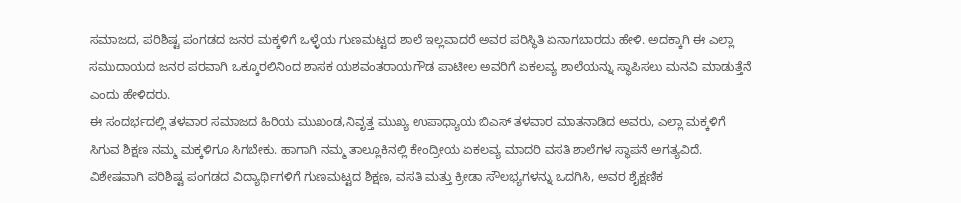ಸಮಾಜದ, ಪರಿಶಿಷ್ಟ ಪಂಗಡದ ಜನರ ಮಕ್ಕಳಿಗೆ ಒಳ್ಳೆಯ ಗುಣಮಟ್ಟದ ಶಾಲೆ ಇಲ್ಲವಾದರೆ ಅವರ ಪರಿಸ್ಥಿತಿ ಏನಾಗಬಾರದು ಹೇಳಿ. ಅದಕ್ಕಾಗಿ ಈ ಎಲ್ಲಾ ಸಮುದಾಯದ ಜನರ ಪರವಾಗಿ ಒಕ್ಕೂರಲಿನಿಂದ ಶಾಸಕ ಯಶವಂತರಾಯಗೌಡ ಪಾಟೀಲ ಅವರಿಗೆ ಏಕಲವ್ಯ ಶಾಲೆಯನ್ನು ಸ್ಥಾಪಿಸಲು ಮನವಿ ಮಾಡುತ್ತೆನೆ ಎಂದು ಹೇಳಿದರು.
ಈ ಸಂದರ್ಭದಲ್ಲಿ ತಳವಾರ ಸಮಾಜದ ಹಿರಿಯ ಮುಖಂಡ,ನಿವೃತ್ತ ಮುಖ್ಯ ಉಪಾಧ್ಯಾಯ ಬಿಎಸ್ ತಳವಾರ ಮಾತನಾಡಿದ ಅವರು, ಎಲ್ಲಾ ಮಕ್ಕಳಿಗೆ ಸಿಗುವ ಶಿಕ್ಷಣ ನಮ್ಮ ಮಕ್ಕಳಿಗೂ ಸಿಗಬೇಕು. ಹಾಗಾಗಿ ನಮ್ಮ ತಾಲ್ಲೂಕಿನಲ್ಲಿ ಕೇಂದ್ರೀಯ ಏಕಲವ್ಯ ಮಾದರಿ ವಸತಿ ಶಾಲೆಗಳ ಸ್ಥಾಪನೆ ಅಗತ್ಯವಿದೆ. ವಿಶೇಷವಾಗಿ ಪರಿಶಿಷ್ಟ ಪಂಗಡದ ವಿದ್ಯಾರ್ಥಿಗಳಿಗೆ ಗುಣಮಟ್ಟದ ಶಿಕ್ಷಣ, ವಸತಿ ಮತ್ತು ಕ್ರೀಡಾ ಸೌಲಭ್ಯಗಳನ್ನು ಒದಗಿಸಿ, ಅವರ ಶೈಕ್ಷಣಿಕ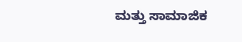ಮತ್ತು ಸಾಮಾಜಿಕ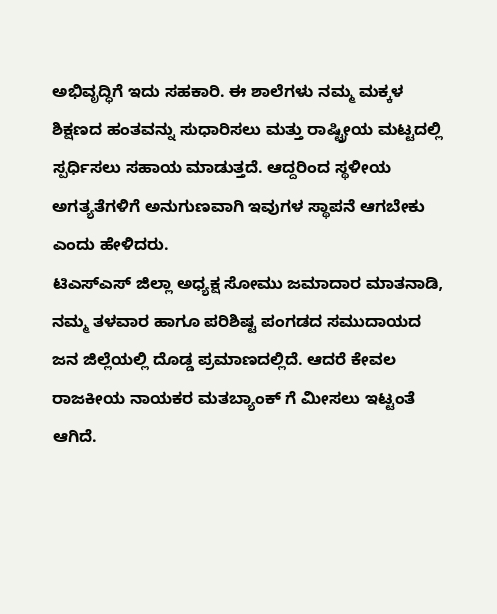ಅಭಿವೃದ್ಧಿಗೆ ಇದು ಸಹಕಾರಿ. ಈ ಶಾಲೆಗಳು ನಮ್ಮ ಮಕ್ಕಳ ಶಿಕ್ಷಣದ ಹಂತವನ್ನು ಸುಧಾರಿಸಲು ಮತ್ತು ರಾಷ್ಟ್ರೀಯ ಮಟ್ಟದಲ್ಲಿ ಸ್ಪರ್ಧಿಸಲು ಸಹಾಯ ಮಾಡುತ್ತದೆ. ಆದ್ದರಿಂದ ಸ್ಥಳೀಯ ಅಗತ್ಯತೆಗಳಿಗೆ ಅನುಗುಣವಾಗಿ ಇವುಗಳ ಸ್ಥಾಪನೆ ಆಗಬೇಕು ಎಂದು ಹೇಳಿದರು.
ಟಿಎಸ್ಎಸ್ ಜಿಲ್ಲಾ ಅಧ್ಯಕ್ಷ ಸೋಮು ಜಮಾದಾರ ಮಾತನಾಡಿ, ನಮ್ಮ ತಳವಾರ ಹಾಗೂ ಪರಿಶಿಷ್ಟ ಪಂಗಡದ ಸಮುದಾಯದ ಜನ ಜಿಲ್ಲೆಯಲ್ಲಿ ದೊಡ್ಡ ಪ್ರಮಾಣದಲ್ಲಿದೆ. ಆದರೆ ಕೇವಲ ರಾಜಕೀಯ ನಾಯಕರ ಮತಬ್ಯಾಂಕ್ ಗೆ ಮೀಸಲು ಇಟ್ಟಂತೆ ಆಗಿದೆ.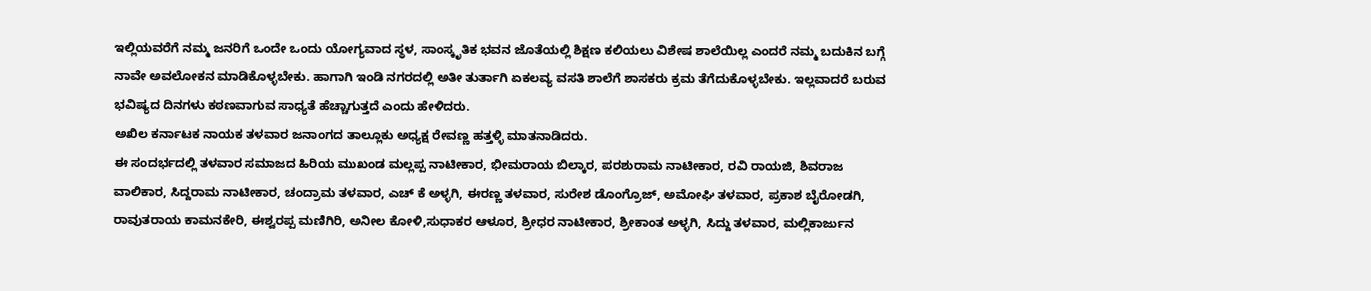ಇಲ್ಲಿಯವರೆಗೆ ನಮ್ಮ ಜನರಿಗೆ ಒಂದೇ ಒಂದು ಯೋಗ್ಯವಾದ ಸ್ಥಳ, ಸಾಂಸ್ಕೃತಿಕ ಭವನ ಜೊತೆಯಲ್ಲಿ ಶಿಕ್ಷಣ ಕಲಿಯಲು ವಿಶೇಷ ಶಾಲೆಯಿಲ್ಲ ಎಂದರೆ ನಮ್ಮ ಬದುಕಿನ ಬಗ್ಗೆ ನಾವೇ ಅವಲೋಕನ ಮಾಡಿಕೊಳ್ಳಬೇಕು. ಹಾಗಾಗಿ ಇಂಡಿ ನಗರದಲ್ಲಿ ಅತೀ ತುರ್ತಾಗಿ ಏಕಲವ್ಯ ವಸತಿ ಶಾಲೆಗೆ ಶಾಸಕರು ಕ್ರಮ ತೆಗೆದುಕೊಳ್ಳಬೇಕು. ಇಲ್ಲವಾದರೆ ಬರುವ ಭವಿಷ್ಯದ ದಿನಗಳು ಕಠಣವಾಗುವ ಸಾಧ್ಯತೆ ಹೆಚ್ಚಾಗುತ್ತದೆ ಎಂದು ಹೇಳಿದರು.
ಅಖಿಲ ಕರ್ನಾಟಕ ನಾಯಕ ತಳವಾರ ಜನಾಂಗದ ತಾಲ್ಲೂಕು ಅಧ್ಯಕ್ಷ ರೇವಣ್ಣ ಹತ್ತಳ್ಳಿ ಮಾತನಾಡಿದರು.
ಈ ಸಂದರ್ಭದಲ್ಲಿ ತಳವಾರ ಸಮಾಜದ ಹಿರಿಯ ಮುಖಂಡ ಮಲ್ಲಪ್ಪ ನಾಟೀಕಾರ, ಭೀಮರಾಯ ಬಿಲ್ಕಾರ, ಪರಶುರಾಮ ನಾಟೀಕಾರ, ರವಿ ರಾಯಜಿ, ಶಿವರಾಜ ವಾಲಿಕಾರ, ಸಿದ್ದರಾಮ ನಾಟೀಕಾರ, ಚಂದ್ರಾಮ ತಳವಾರ, ಎಚ್ ಕೆ ಅಳ್ಳಗಿ, ಈರಣ್ಣ ತಳವಾರ, ಸುರೇಶ ಡೊಂಗ್ರೊಜ್, ಅಮೋಘಿ ತಳವಾರ, ಪ್ರಕಾಶ ಬೈರೋಡಗಿ, ರಾವುತರಾಯ ಕಾಮನಕೇರಿ, ಈಶ್ವರಪ್ಪ ಮಣಿಗಿರಿ, ಅನೀಲ ಕೋಳಿ,ಸುಧಾಕರ ಆಳೂರ, ಶ್ರೀಧರ ನಾಟೀಕಾರ, ಶ್ರೀಕಾಂತ ಅಳ್ಳಗಿ, ಸಿದ್ದು ತಳವಾರ, ಮಲ್ಲಿಕಾರ್ಜುನ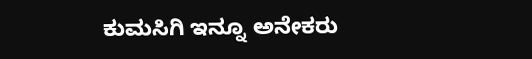ಕುಮಸಿಗಿ ಇನ್ನೂ ಅನೇಕರು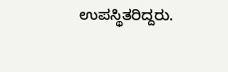ಉಪಸ್ಥಿತರಿದ್ದರು.